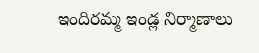ఇందిరమ్మ ఇండ్ల నిర్మాణాలు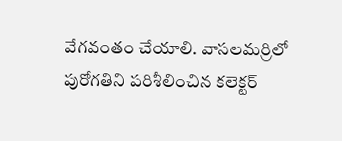వేగవంతం చేయాలి. వాసలమర్రిలో పురోగతిని పరిశీలించిన కలెక్టర్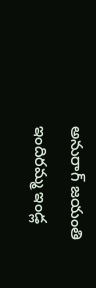అనురాగ్ జయంతి
ఇందిరమ్మ ఇండ్ల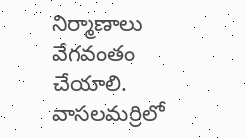నిర్మాణాలు వేగవంతం చేయాలి. వాసలమర్రిలో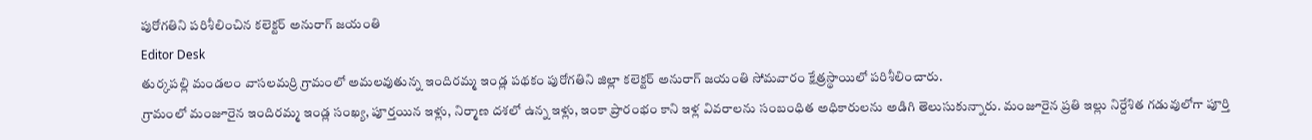పురోగతిని పరిశీలించిన కలెక్టర్ అనురాగ్ జయంతి
Editor Desk
తుర్కపల్లి మండలం వాసలమర్రి గ్రామంలో అమలవుతున్న ఇందిరమ్మ ఇండ్ల పథకం పురోగతిని జిల్లా కలెక్టర్ అనురాగ్ జయంతి సోమవారం క్షేత్రస్థాయిలో పరిశీలించారు.
గ్రామంలో మంజూరైన ఇందిరమ్మ ఇండ్ల సంఖ్య, పూర్తయిన ఇళ్లు, నిర్మాణ దశలో ఉన్న ఇళ్లు, ఇంకా ప్రారంభం కాని ఇళ్ల వివరాలను సంబంధిత అధికారులను అడిగి తెలుసుకున్నారు. మంజూరైన ప్రతి ఇల్లు నిర్దేశిత గడువులోగా పూర్తి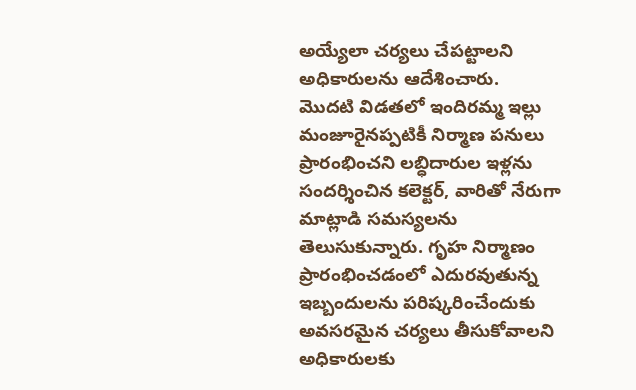అయ్యేలా చర్యలు చేపట్టాలని అధికారులను ఆదేశించారు.
మొదటి విడతలో ఇందిరమ్మ ఇల్లు మంజూరైనప్పటికీ నిర్మాణ పనులు ప్రారంభించని లబ్ధిదారుల ఇళ్లను సందర్శించిన కలెక్టర్, వారితో నేరుగా మాట్లాడి సమస్యలను తెలుసుకున్నారు. గృహ నిర్మాణం ప్రారంభించడంలో ఎదురవుతున్న ఇబ్బందులను పరిష్కరించేందుకు అవసరమైన చర్యలు తీసుకోవాలని అధికారులకు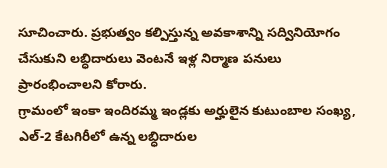సూచించారు. ప్రభుత్వం కల్పిస్తున్న అవకాశాన్ని సద్వినియోగం చేసుకుని లబ్ధిదారులు వెంటనే ఇళ్ల నిర్మాణ పనులు ప్రారంభించాలని కోరారు.
గ్రామంలో ఇంకా ఇందిరమ్మ ఇండ్లకు అర్హులైన కుటుంబాల సంఖ్య, ఎల్-2 కేటగిరీలో ఉన్న లబ్ధిదారుల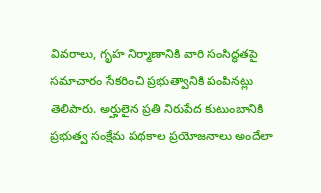వివరాలు, గృహ నిర్మాణానికి వారి సంసిద్ధతపై సమాచారం సేకరించి ప్రభుత్వానికి పంపినట్లు తెలిపారు. అర్హులైన ప్రతి నిరుపేద కుటుంబానికి ప్రభుత్వ సంక్షేమ పథకాల ప్రయోజనాలు అందేలా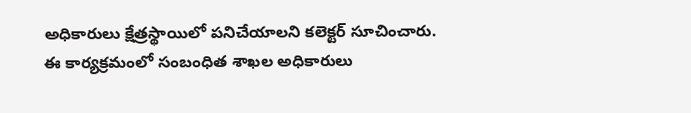అధికారులు క్షేత్రస్థాయిలో పనిచేయాలని కలెక్టర్ సూచించారు.
ఈ కార్యక్రమంలో సంబంధిత శాఖల అధికారులు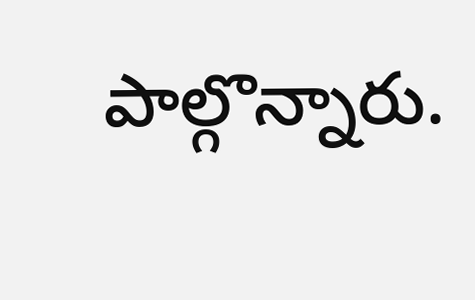పాల్గొన్నారు.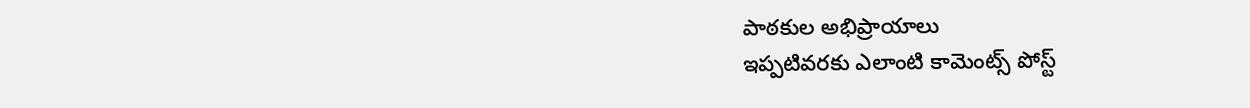పాఠకుల అభిప్రాయాలు
ఇప్పటివరకు ఎలాంటి కామెంట్స్ పోస్ట్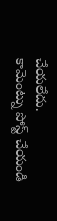చేయలేదు.
కామెంట్ను పోస్ట్ చేయండి